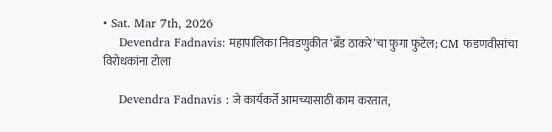• Sat. Mar 7th, 2026
    Devendra Fadnavis: महापालिका निवडणुकीत ‘ब्रँड ठाकरे’चा फुगा फुटेल; CM फडणवीसांचा विरोधकांना टोला

    Devendra Fadnavis : जे कार्यकर्ते आमच्यासाठी काम करतात,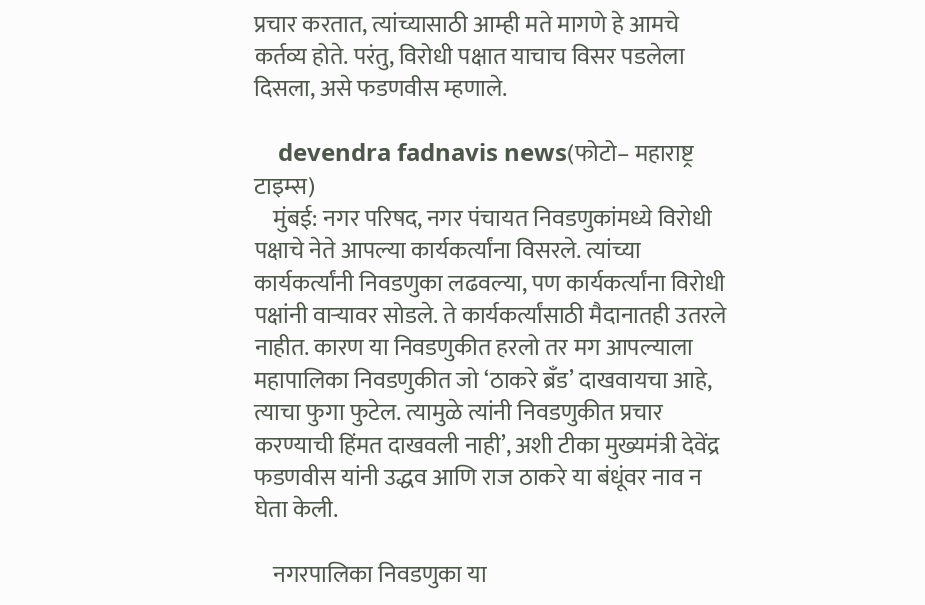प्रचार करतात, त्यांच्यासाठी आम्ही मते मागणे हे आमचे कर्तव्य होते. परंतु, विरोधी पक्षात याचाच विसर पडलेला दिसला, असे फडणवीस म्हणाले.

    devendra fadnavis news(फोटो– महाराष्ट्र टाइम्स)
    मुंबई: नगर परिषद, नगर पंचायत निवडणुकांमध्ये विरोधी पक्षाचे नेते आपल्या कार्यकर्त्यांना विसरले. त्यांच्या कार्यकर्त्यांनी निवडणुका लढवल्या, पण कार्यकर्त्यांना विरोधी पक्षांनी वाऱ्यावर सोडले. ते कार्यकर्त्यांसाठी मैदानातही उतरले नाहीत. कारण या निवडणुकीत हरलो तर मग आपल्याला महापालिका निवडणुकीत जो ‘ठाकरे ब्रँड’ दाखवायचा आहे, त्याचा फुगा फुटेल. त्यामुळे त्यांनी निवडणुकीत प्रचार करण्याची हिंमत दाखवली नाही’, अशी टीका मुख्यमंत्री देवेंद्र फडणवीस यांनी उद्धव आणि राज ठाकरे या बंधूंवर नाव न घेता केली.

    नगरपालिका निवडणुका या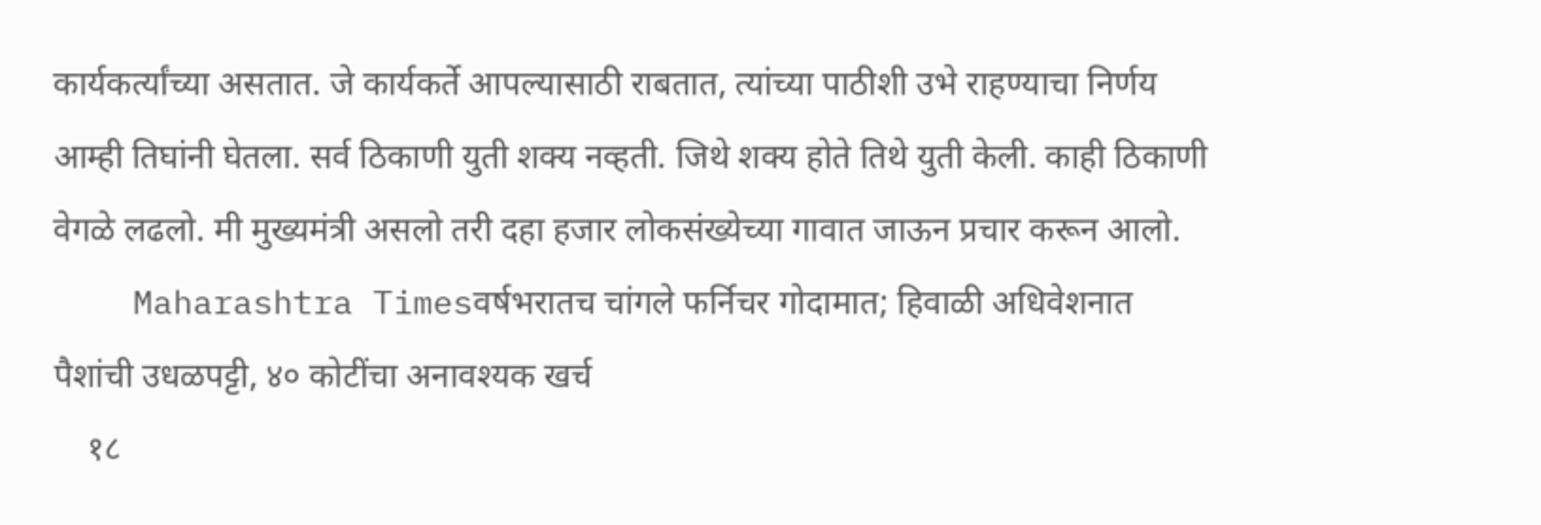कार्यकर्त्यांच्या असतात. जे कार्यकर्ते आपल्यासाठी राबतात, त्यांच्या पाठीशी उभे राहण्याचा निर्णय आम्ही तिघांनी घेतला. सर्व ठिकाणी युती शक्य नव्हती. जिथे शक्य होते तिथे युती केली. काही ठिकाणी वेगळे लढलो. मी मुख्यमंत्री असलो तरी दहा हजार लोकसंख्येच्या गावात जाऊन प्रचार करून आलो.
    Maharashtra Timesवर्षभरातच चांगले फर्निचर गोदामात; हिवाळी अधिवेशनात पैशांची उधळपट्टी, ४० कोटींचा अनावश्यक खर्च
    १८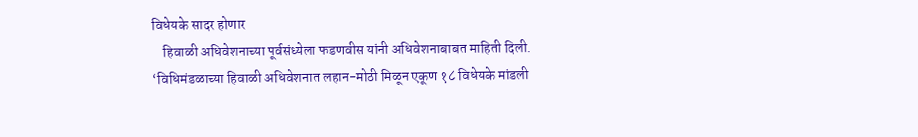विधेयके सादर होणार
    हिवाळी अधिवेशनाच्या पूर्वसंध्येला फडणवीस यांनी अधिवेशनाबाबत माहिती दिली. ‘विधिमंडळाच्या हिवाळी अधिवेशनात लहान-मोठी मिळून एकूण १८ विधेयके मांडली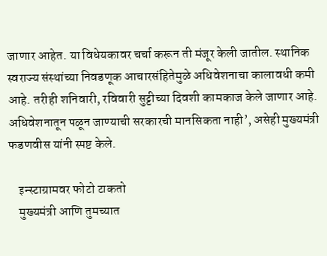जाणार आहेत. या विधेयकावर चर्चा करून ती मंजूर केली जातील. स्थानिक स्वराज्य संस्थांच्या निवडणूक आचारसंहितेमुळे अधिवेशनाचा कालावधी कमी आहे. तरीही शनिवारी, रविवारी सुट्टीच्या दिवशी कामकाज केले जाणार आहे. अधिवेशनातून पळून जाण्याची सरकारची मानसिकता नाही’, असेही मुख्यमंत्री फडणवीस यांनी स्पष्ट केले.

    इन्स्टाग्रामवर फोटो टाकतो
    मुख्यमंत्री आणि तुमच्यात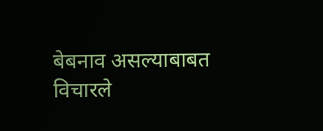बेबनाव असल्याबाबत विचारले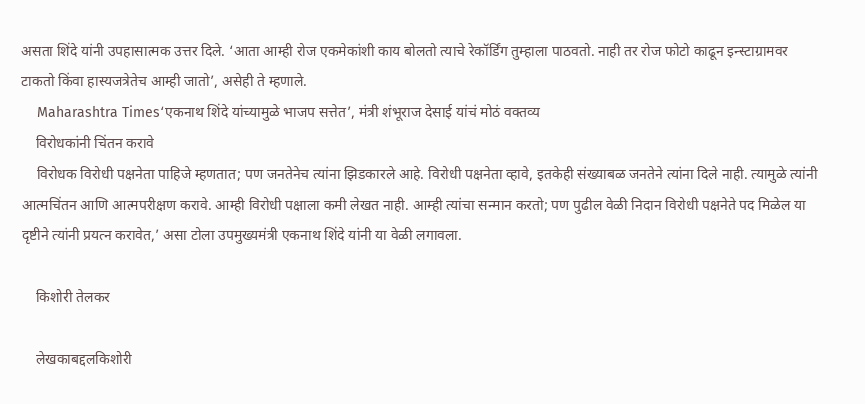असता शिंदे यांनी उपहासात्मक उत्तर दिले. ‘आता आम्ही रोज एकमेकांशी काय बोलतो त्याचे रेकॉर्डिंग तुम्हाला पाठवतो. नाही तर रोज फोटो काढून इन्स्टाग्रामवर टाकतो किंवा हास्यजत्रेतेच आम्ही जातो’, असेही ते म्हणाले.
    Maharashtra Times‘एकनाथ शिंदे यांच्यामुळे भाजप सत्तेत’, मंत्री शंभूराज देसाई यांचं मोठं वक्तव्य
    विरोधकांनी चिंतन करावे
    विरोधक विरोधी पक्षनेता पाहिजे म्हणतात; पण जनतेनेच त्यांना झिडकारले आहे. विरोधी पक्षनेता व्हावे, इतकेही संख्याबळ जनतेने त्यांना दिले नाही. त्यामुळे त्यांनी आत्मचिंतन आणि आत्मपरीक्षण करावे. आम्ही विरोधी पक्षाला कमी लेखत नाही. आम्ही त्यांचा सन्मान करतो; पण पुढील वेळी निदान विरोधी पक्षनेते पद मिळेल या दृष्टीने त्यांनी प्रयत्न करावेत,’ असा टोला उपमुख्यमंत्री एकनाथ शिंदे यांनी या वेळी लगावला.

    किशोरी तेलकर

    लेखकाबद्दलकिशोरी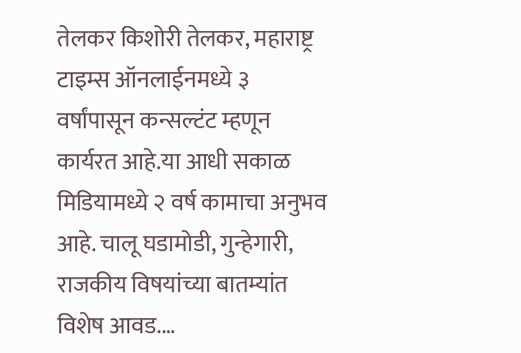तेलकर किशोरी तेलकर, महाराष्ट्र टाइम्स ऑनलाईनमध्ये ३ वर्षांपासून कन्सल्टंट म्हणून कार्यरत आहे.या आधी सकाळ मिडियामध्ये २ वर्ष कामाचा अनुभव आहे. चालू घडामोडी, गुन्हेगारी, राजकीय विषयांच्या बातम्यांत विशेष आवड.…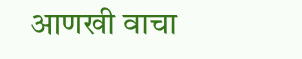आणखी वाचा